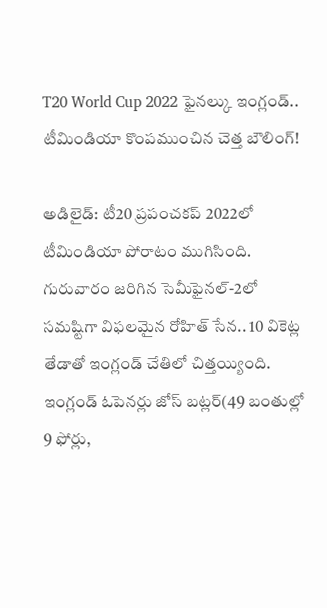T20 World Cup 2022 ఫైనల్కు ఇంగ్లండ్.. టీమిండియా కొంపముంచిన చెత్త బౌలింగ్!

అడిలైడ్: టీ20 ప్రపంచకప్ 2022లో టీమిండియా పోరాటం ముగిసింది. గురువారం జరిగిన సెమీఫైనల్-2లో సమష్టిగా విఫలమైన రోహిత్ సేన.. 10 వికెట్ల తేడాతో ఇంగ్లండ్ చేతిలో చిత్తయ్యింది. ఇంగ్లండ్ ఓపెనర్లు జోస్ బట్లర్(49 బంతుల్లో 9 ఫోర్లు,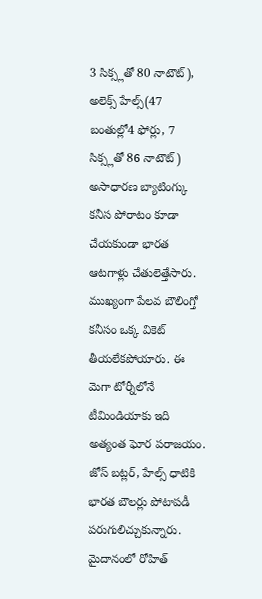3 సిక్స్లతో 80 నాటౌట్), అలెక్స్ హేల్స్(47 బంతుల్లో4 ఫోర్లు, 7 సిక్స్లతో 86 నాటౌట్) అసాధారణ బ్యాటింగ్కు కనీస పోరాటం కూడా చేయకుండా భారత ఆటగాళ్లు చేతులెత్తేసారు.
ముఖ్యంగా పేలవ బౌలింగ్తో కనీసం ఒక్క వికెట్ తీయలేకపోయారు. ఈ మెగా టోర్నీలోనే టీమిండియాకు ఇది అత్యంత ఘోర పరాజయం. జోస్ బట్లర్, హేల్స్ ధాటికి భారత బౌలర్లు పోటాపడీ పరుగులిచ్చుకున్నారు. మైదానంలో రోహిత్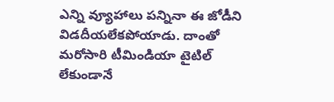ఎన్ని వ్యూహాలు పన్నినా ఈ జోడీని విడదీయలేకపోయాడు. దాంతో మరోసారి టీమిండియా టైటిల్ లేకుండానే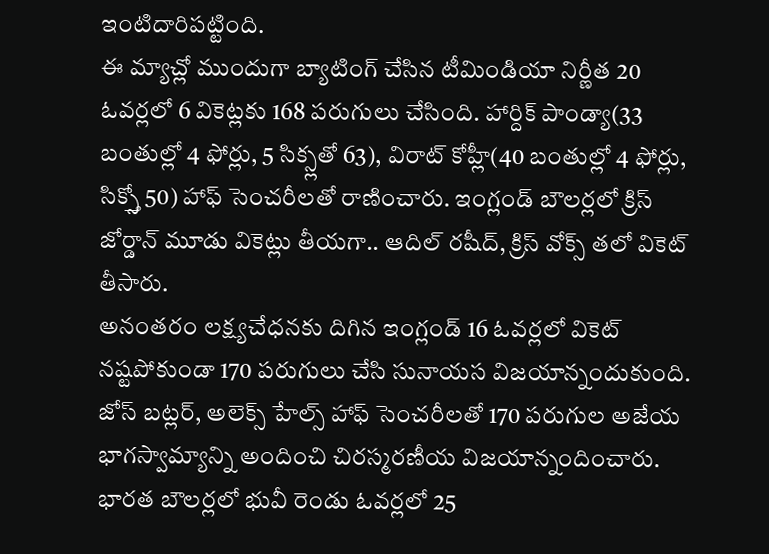ఇంటిదారిపట్టింది.
ఈ మ్యాచ్లో ముందుగా బ్యాటింగ్ చేసిన టీమిండియా నిర్ణీత 20 ఓవర్లలో 6 వికెట్లకు 168 పరుగులు చేసింది. హార్దిక్ పాండ్యా(33 బంతుల్లో 4 ఫోర్లు, 5 సిక్స్లతో 63), విరాట్ కోహ్లీ(40 బంతుల్లో 4 ఫోర్లు, సిక్స్తో 50) హాఫ్ సెంచరీలతో రాణించారు. ఇంగ్లండ్ బౌలర్లలో క్రిస్ జోర్డాన్ మూడు వికెట్లు తీయగా.. ఆదిల్ రషీద్, క్రిస్ వోక్స్ తలో వికెట్ తీసారు.
అనంతరం లక్ష్యచేధనకు దిగిన ఇంగ్లండ్ 16 ఓవర్లలో వికెట్ నష్టపోకుండా 170 పరుగులు చేసి సునాయస విజయాన్నందుకుంది. జోస్ బట్లర్, అలెక్స్ హేల్స్ హాఫ్ సెంచరీలతో 170 పరుగుల అజేయ భాగస్వామ్యాన్ని అందించి చిరస్మరణీయ విజయాన్నందించారు. భారత బౌలర్లలో భువీ రెండు ఓవర్లలో 25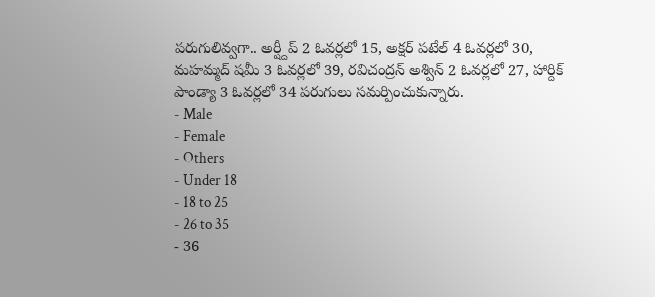పరుగులివ్వగా.. అర్ష్దీప్ 2 ఓవర్లలో 15, అక్షర్ పటేల్ 4 ఓవర్లలో 30, మహమ్మద్ షమీ 3 ఓవర్లలో 39, రవిచంద్రన్ అశ్విన్ 2 ఓవర్లలో 27, హార్దిక్ పాండ్యా 3 ఓవర్లలో 34 పరుగులు సమర్పించుకున్నారు.
- Male
- Female
- Others
- Under 18
- 18 to 25
- 26 to 35
- 36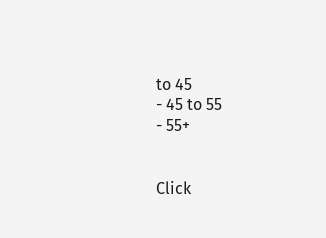to 45
- 45 to 55
- 55+


Click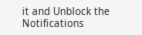it and Unblock the Notifications